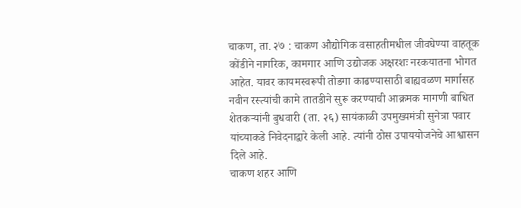चाकण, ता. २७ : चाकण औद्योगिक वसाहतीमधील जीवघेण्या वाहतूक कोंडीने नागरिक, कामगार आणि उद्योजक अक्षरशः नरकयातना भोगत आहेत. यावर कायमस्वरूपी तोडगा काढण्यासाठी बाह्यवळण मार्गासह नवीन रस्त्यांची कामे तातडीने सुरू करण्याची आक्रमक मागणी बाधित शेतकऱ्यांनी बुधवारी (ता. २६) सायंकाळी उपमुख्यमंत्री सुनेत्रा पवार यांच्याकडे निवेदनाद्वारे केली आहे. त्यांनी ठोस उपाययोजनेचे आश्वासन दिले आहे.
चाकण शहर आणि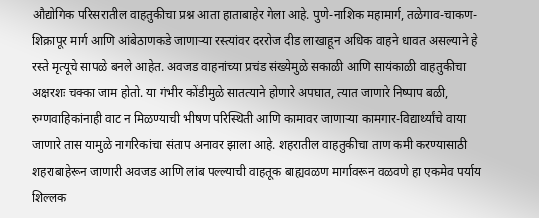औद्योगिक परिसरातील वाहतुकीचा प्रश्न आता हाताबाहेर गेला आहे. पुणे-नाशिक महामार्ग, तळेगाव-चाकण-शिक्रापूर मार्ग आणि आंबेठाणकडे जाणाऱ्या रस्त्यांवर दररोज दीड लाखाहून अधिक वाहने धावत असल्याने हे रस्ते मृत्यूचे सापळे बनले आहेत. अवजड वाहनांच्या प्रचंड संख्येमुळे सकाळी आणि सायंकाळी वाहतुकीचा अक्षरशः चक्का जाम होतो. या गंभीर कोंडीमुळे सातत्याने होणारे अपघात, त्यात जाणारे निष्पाप बळी, रुग्णवाहिकांनाही वाट न मिळण्याची भीषण परिस्थिती आणि कामावर जाणाऱ्या कामगार-विद्यार्थ्यांचे वाया जाणारे तास यामुळे नागरिकांचा संताप अनावर झाला आहे. शहरातील वाहतुकीचा ताण कमी करण्यासाठी शहराबाहेरून जाणारी अवजड आणि लांब पल्ल्याची वाहतूक बाह्यवळण मार्गावरून वळवणे हा एकमेव पर्याय शिल्लक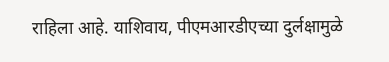राहिला आहे. याशिवाय, पीएमआरडीएच्या दुर्लक्षामुळे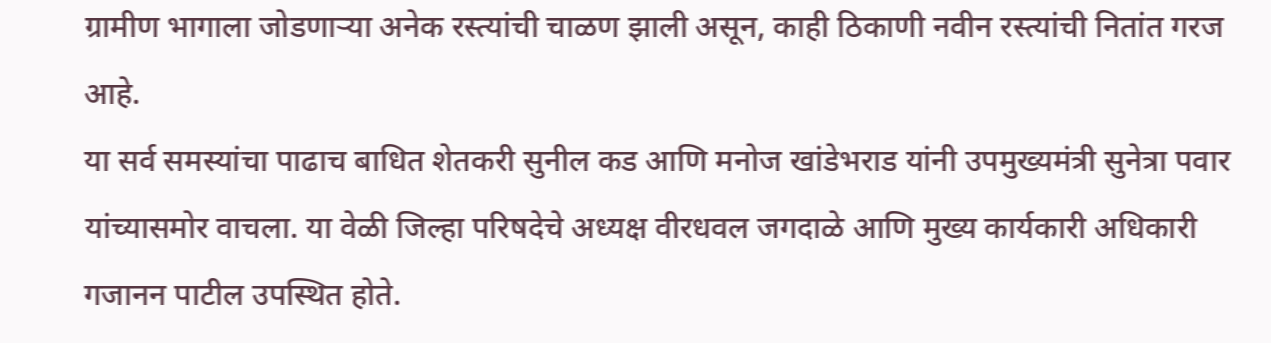ग्रामीण भागाला जोडणाऱ्या अनेक रस्त्यांची चाळण झाली असून, काही ठिकाणी नवीन रस्त्यांची नितांत गरज आहे.
या सर्व समस्यांचा पाढाच बाधित शेतकरी सुनील कड आणि मनोज खांडेभराड यांनी उपमुख्यमंत्री सुनेत्रा पवार यांच्यासमोर वाचला. या वेळी जिल्हा परिषदेचे अध्यक्ष वीरधवल जगदाळे आणि मुख्य कार्यकारी अधिकारी गजानन पाटील उपस्थित होते.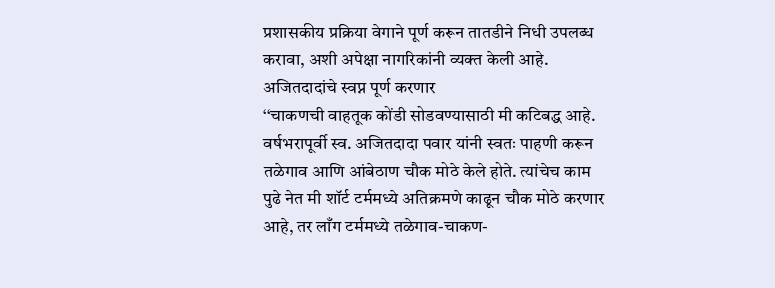प्रशासकीय प्रक्रिया वेगाने पूर्ण करून तातडीने निधी उपलब्ध करावा, अशी अपेक्षा नागरिकांनी व्यक्त केली आहे.
अजितदादांचे स्वप्न पूर्ण करणार
‘‘चाकणची वाहतूक कोंडी सोडवण्यासाठी मी कटिबद्ध आहे. वर्षभरापूर्वी स्व. अजितदादा पवार यांनी स्वतः पाहणी करून तळेगाव आणि आंबेठाण चौक मोठे केले होते. त्यांचेच काम पुढे नेत मी शॉर्ट टर्ममध्ये अतिक्रमणे काढून चौक मोठे करणार आहे, तर लाँग टर्ममध्ये तळेगाव-चाकण-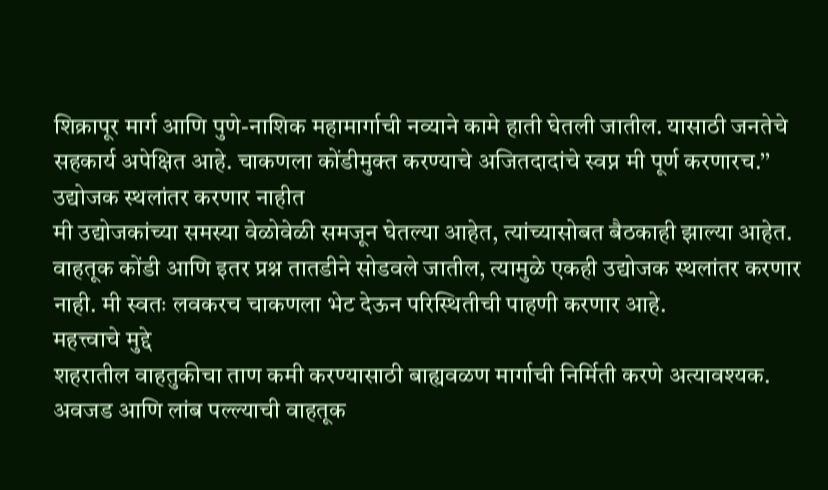शिक्रापूर मार्ग आणि पुणे-नाशिक महामार्गाची नव्याने कामे हाती घेतली जातील. यासाठी जनतेचे सहकार्य अपेक्षित आहे. चाकणला कोंडीमुक्त करण्याचे अजितदादांचे स्वप्न मी पूर्ण करणारच.’’
उद्योजक स्थलांतर करणार नाहीत
मी उद्योजकांच्या समस्या वेळोवेळी समजून घेतल्या आहेत, त्यांच्यासोबत बैठकाही झाल्या आहेत. वाहतूक कोंडी आणि इतर प्रश्न तातडीने सोडवले जातील, त्यामुळे एकही उद्योजक स्थलांतर करणार नाही. मी स्वतः लवकरच चाकणला भेट देऊन परिस्थितीची पाहणी करणार आहे.
महत्त्वाचे मुद्दे
शहरातील वाहतुकीचा ताण कमी करण्यासाठी बाह्यवळण मार्गाची निर्मिती करणे अत्यावश्यक.
अवजड आणि लांब पल्ल्याची वाहतूक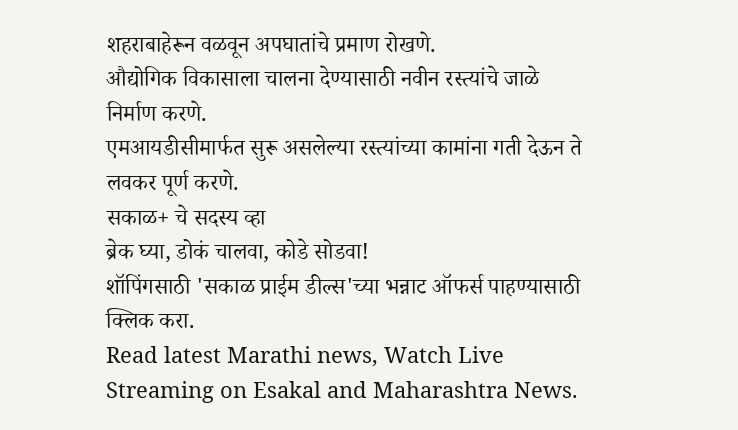शहराबाहेरून वळवून अपघातांचे प्रमाण रोखणे.
औद्योगिक विकासाला चालना देण्यासाठी नवीन रस्त्यांचे जाळे निर्माण करणे.
एमआयडीसीमार्फत सुरू असलेल्या रस्त्यांच्या कामांना गती देऊन ते लवकर पूर्ण करणे.
सकाळ+ चे सदस्य व्हा
ब्रेक घ्या, डोकं चालवा, कोडे सोडवा!
शॉपिंगसाठी 'सकाळ प्राईम डील्स'च्या भन्नाट ऑफर्स पाहण्यासाठी क्लिक करा.
Read latest Marathi news, Watch Live Streaming on Esakal and Maharashtra News.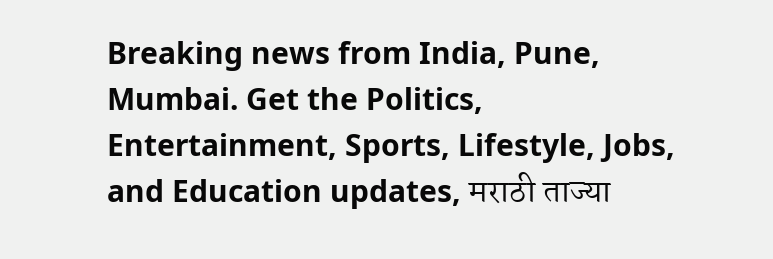Breaking news from India, Pune, Mumbai. Get the Politics, Entertainment, Sports, Lifestyle, Jobs, and Education updates, मराठी ताज्या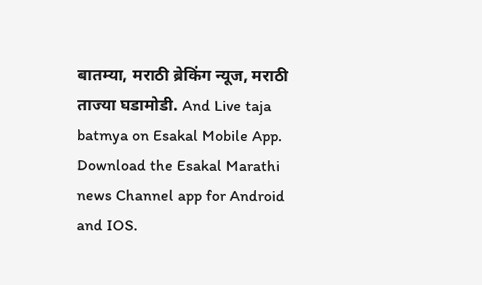बातम्या, मराठी ब्रेकिंग न्यूज, मराठी ताज्या घडामोडी. And Live taja batmya on Esakal Mobile App. Download the Esakal Marathi news Channel app for Android and IOS.